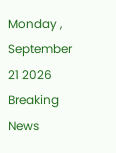Monday , September 21 2026
Breaking News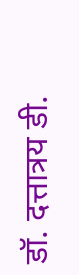डॉ. दत्तात्रय डी.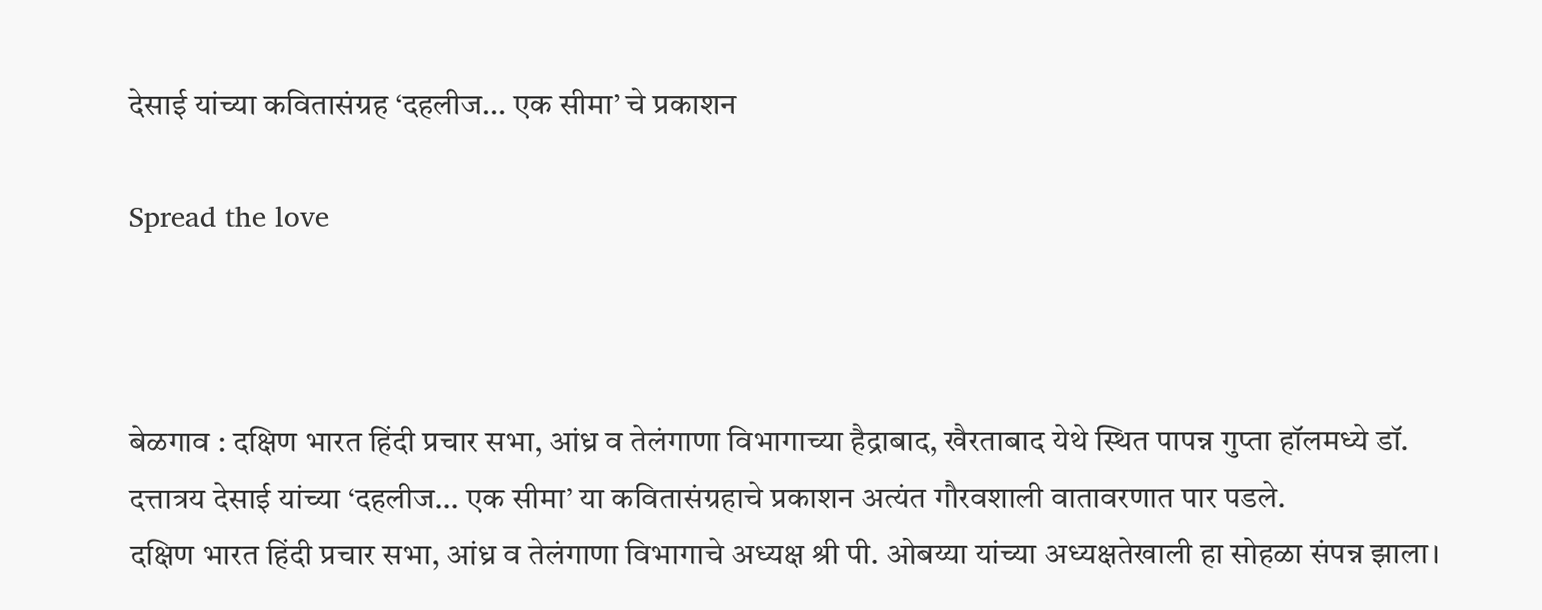देसाई यांच्या कवितासंग्रह ‘दहलीज… एक सीमा’ चे प्रकाशन

Spread the love



बेळगाव : दक्षिण भारत हिंदी प्रचार सभा, आंध्र व तेलंगाणा विभागाच्या हैद्राबाद, खैरताबाद येथे स्थित पापन्न गुप्ता हॉलमध्ये डॉ. दत्तात्रय देसाई यांच्या ‘दहलीज… एक सीमा’ या कवितासंग्रहाचे प्रकाशन अत्यंत गौरवशाली वातावरणात पार पडले.
दक्षिण भारत हिंदी प्रचार सभा, आंध्र व तेलंगाणा विभागाचे अध्यक्ष श्री पी. ओबय्या यांच्या अध्यक्षतेखाली हा सोहळा संपन्न झाला।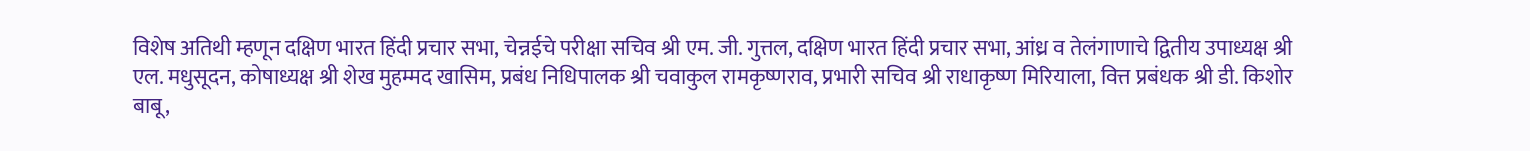विशेष अतिथी म्हणून दक्षिण भारत हिंदी प्रचार सभा, चेन्नईचे परीक्षा सचिव श्री एम. जी. गुत्तल, दक्षिण भारत हिंदी प्रचार सभा, आंध्र व तेलंगाणाचे द्वितीय उपाध्यक्ष श्री एल. मधुसूदन, कोषाध्यक्ष श्री शेख मुहम्मद खासिम, प्रबंध निधिपालक श्री चवाकुल रामकृष्णराव, प्रभारी सचिव श्री राधाकृष्ण मिरियाला, वित्त प्रबंधक श्री डी. किशोर बाबू,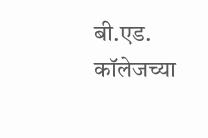बी.एड. कॉलेजच्या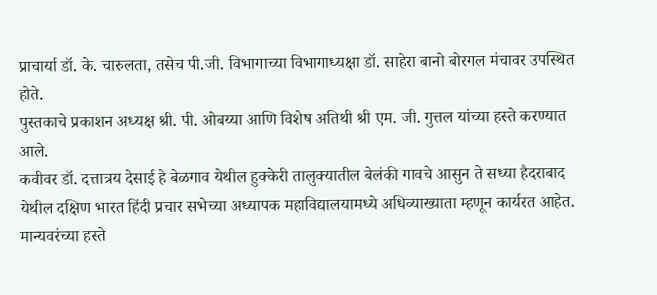प्राचार्या डॉ. के. चारुलता, तसेच पी.जी. विभागाच्या विभागाध्यक्षा डॉ. साहेरा बानो बोरगल मंचावर उपस्थित होते.
पुस्तकाचे प्रकाशन अध्यक्ष श्री. पी. ओबय्या आणि विशेष अतिथी श्री एम. जी. गुत्तल यांच्या हस्ते करण्यात आले.
कवीवर डॉ. दत्तात्रय देसाई हे बेळगाव येथील हुक्केरी तालुक्यातील बेलंकी गावचे आसुन ते सध्या हैदराबाद येथील दक्षिण भारत हिंदी प्रचार सभेच्या अध्यापक महाविद्यालयामध्ये अधिव्याख्याता म्हणून कार्यरत आहेत. मान्यवरंच्या हस्ते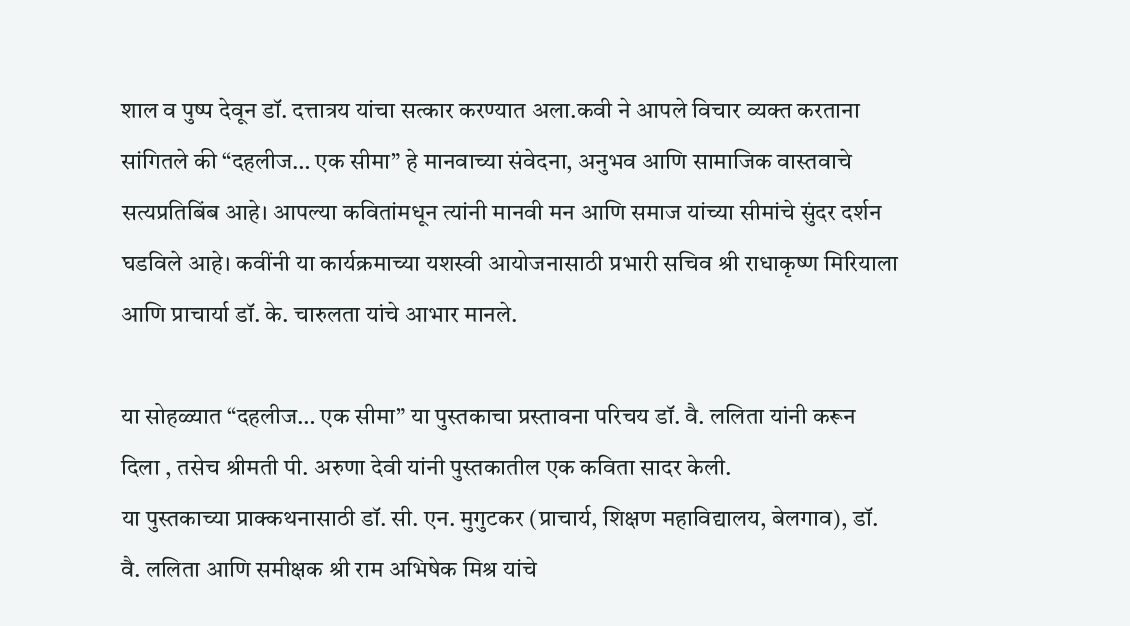शाल व पुष्प देवून डॉ. दत्तात्रय यांचा सत्कार करण्यात अला.कवी ने आपले विचार व्यक्त करताना सांगितले की “दहलीज… एक सीमा” हे मानवाच्या संवेदना, अनुभव आणि सामाजिक वास्तवाचे सत्यप्रतिबिंब आहे। आपल्या कवितांमधून त्यांनी मानवी मन आणि समाज यांच्या सीमांचे सुंदर दर्शन घडविले आहे। कवींनी या कार्यक्रमाच्या यशस्वी आयोजनासाठी प्रभारी सचिव श्री राधाकृष्ण मिरियाला आणि प्राचार्या डॉ. के. चारुलता यांचे आभार मानले.

या सोहळ्यात “दहलीज… एक सीमा” या पुस्तकाचा प्रस्तावना परिचय डॉ. वै. ललिता यांनी करून दिला , तसेच श्रीमती पी. अरुणा देवी यांनी पुस्तकातील एक कविता सादर केली.
या पुस्तकाच्या प्राक्कथनासाठी डॉ. सी. एन. मुगुटकर (प्राचार्य, शिक्षण महाविद्यालय, बेलगाव), डॉ. वै. ललिता आणि समीक्षक श्री राम अभिषेक मिश्र यांचे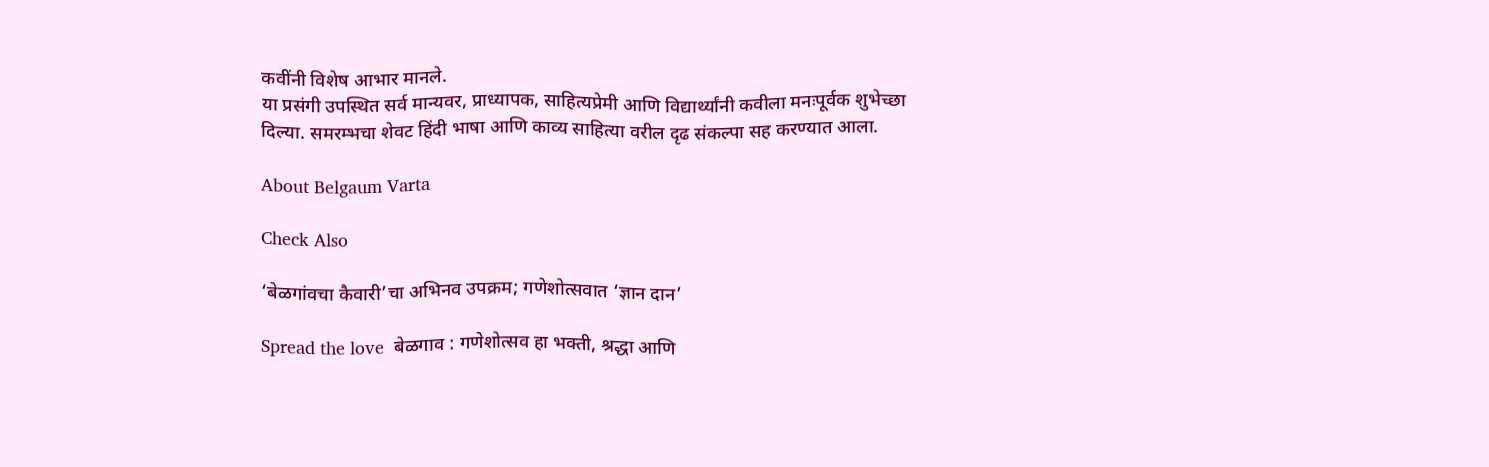कवींनी विशेष आभार मानले.
या प्रसंगी उपस्थित सर्व मान्यवर, प्राध्यापक, साहित्यप्रेमी आणि विद्यार्थ्यांनी कवीला मनःपूर्वक शुभेच्छा दिल्या. समरम्भचा शेवट हिंदी भाषा आणि काव्य साहित्या वरील दृढ संकल्पा सह करण्यात आला.

About Belgaum Varta

Check Also

‘बेळगांवचा कैवारी’चा अभिनव उपक्रम; गणेशोत्सवात ‘ज्ञान दान’

Spread the love  बेळगाव : गणेशोत्सव हा भक्ती, श्रद्धा आणि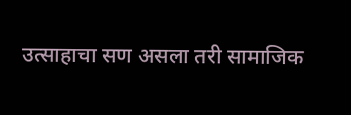उत्साहाचा सण असला तरी सामाजिक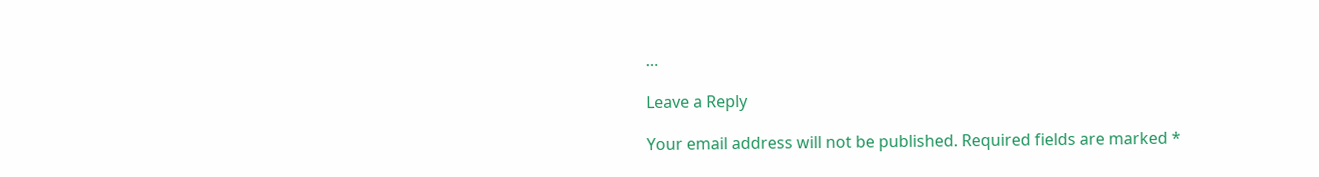…

Leave a Reply

Your email address will not be published. Required fields are marked *